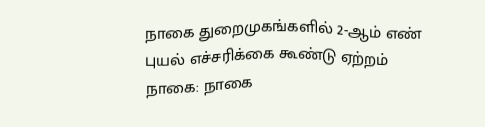நாகை துறைமுகங்களில் 2-ஆம் எண் புயல் எச்சரிக்கை கூண்டு ஏற்றம்
நாகை: நாகை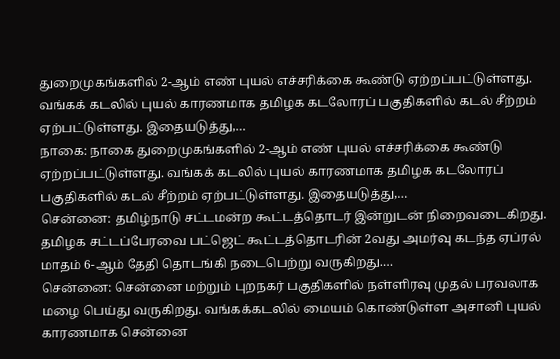துறைமுகங்களில் 2-ஆம் எண் புயல் எச்சரிக்கை கூண்டு ஏற்றப்பட்டுள்ளது. வங்கக் கடலில் புயல் காரணமாக தமிழக கடலோரப் பகுதிகளில் கடல் சீற்றம் ஏற்பட்டுள்ளது. இதையடுத்து,…
நாகை: நாகை துறைமுகங்களில் 2-ஆம் எண் புயல் எச்சரிக்கை கூண்டு ஏற்றப்பட்டுள்ளது. வங்கக் கடலில் புயல் காரணமாக தமிழக கடலோரப் பகுதிகளில் கடல் சீற்றம் ஏற்பட்டுள்ளது. இதையடுத்து,…
சென்னை: தமிழ்நாடு சட்டமன்ற கூட்டத்தொடர் இன்றுடன் நிறைவடைகிறது. தமிழக சட்டப்பேரவை பட்ஜெட் கூட்டத்தொடரின் 2வது அமர்வு கடந்த ஏப்ரல் மாதம் 6-ஆம் தேதி தொடங்கி நடைபெற்று வருகிறது.…
சென்னை: சென்னை மற்றும் புறநகர் பகுதிகளில் நள்ளிரவு முதல் பரவலாக மழை பெய்து வருகிறது. வங்கக்கடலில் மையம் கொண்டுள்ள அசானி புயல் காரணமாக சென்னை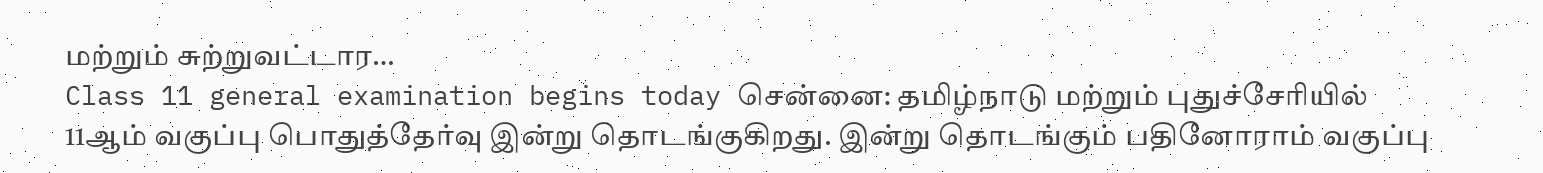மற்றும் சுற்றுவட்டார…
Class 11 general examination begins today சென்னை: தமிழ்நாடு மற்றும் புதுச்சேரியில் 11ஆம் வகுப்பு பொதுத்தேர்வு இன்று தொடங்குகிறது. இன்று தொடங்கும் பதினோராம் வகுப்பு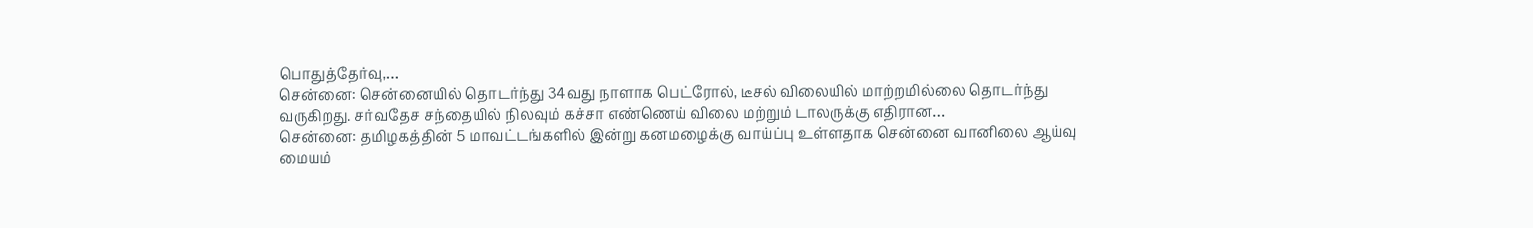பொதுத்தேர்வு,…
சென்னை: சென்னையில் தொடர்ந்து 34வது நாளாக பெட்ரோல், டீசல் விலையில் மாற்றமில்லை தொடர்ந்து வருகிறது. சர்வதேச சந்தையில் நிலவும் கச்சா எண்ணெய் விலை மற்றும் டாலருக்கு எதிரான…
சென்னை: தமிழகத்தின் 5 மாவட்டங்களில் இன்று கனமழைக்கு வாய்ப்பு உள்ளதாக சென்னை வானிலை ஆய்வு மையம்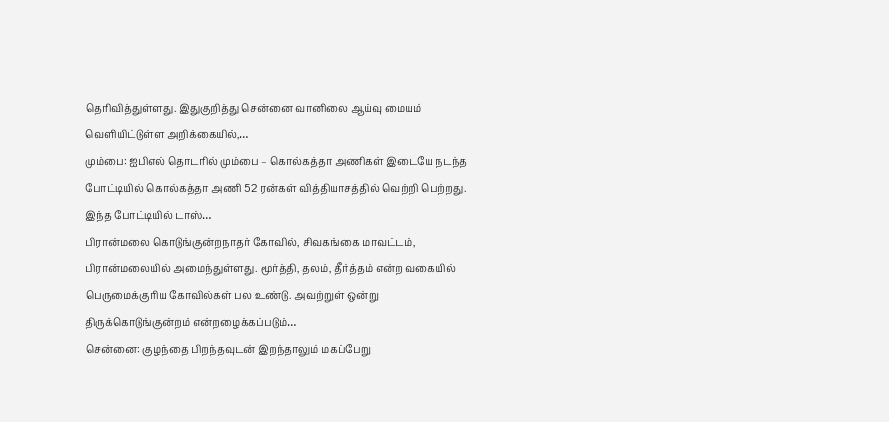தெரிவித்துள்ளது. இதுகுறித்து சென்னை வானிலை ஆய்வு மையம் வெளியிட்டுள்ள அறிக்கையில்,…
மும்பை: ஐபிஎல் தொடரில் மும்பை – கொல்கத்தா அணிகள் இடையே நடந்த போட்டியில் கொல்கத்தா அணி 52 ரன்கள் வித்தியாசத்தில் வெற்றி பெற்றது. இந்த போட்டியில் டாஸ்…
பிரான்மலை கொடுங்குன்றநாதர் கோவில், சிவகங்கை மாவட்டம், பிரான்மலையில் அமைந்துள்ளது. மூர்த்தி, தலம், தீர்த்தம் என்ற வகையில் பெருமைக்குரிய கோவில்கள் பல உண்டு. அவற்றுள் ஒன்று திருக்கொடுங்குன்றம் என்றழைக்கப்படும்…
சென்னை: குழந்தை பிறந்தவுடன் இறந்தாலும் மகப்பேறு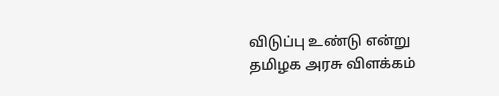விடுப்பு உண்டு என்று தமிழக அரசு விளக்கம்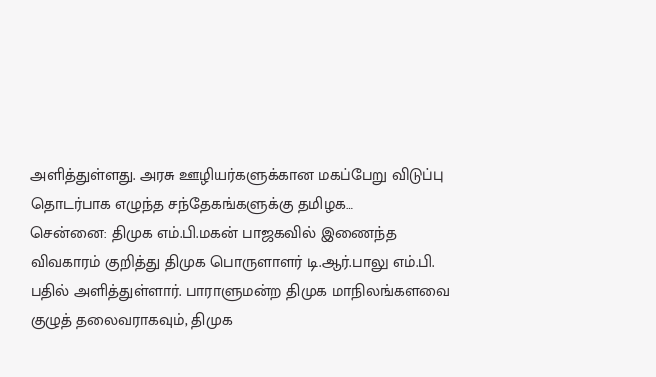அளித்துள்ளது. அரசு ஊழியர்களுக்கான மகப்பேறு விடுப்பு தொடர்பாக எழுந்த சந்தேகங்களுக்கு தமிழக…
சென்னை: திமுக எம்.பி.மகன் பாஜகவில் இணைந்த விவகாரம் குறித்து திமுக பொருளாளர் டி.ஆர்.பாலு எம்.பி. பதில் அளித்துள்ளார். பாராளுமன்ற திமுக மாநிலங்களவை குழுத் தலைவராகவும், திமுக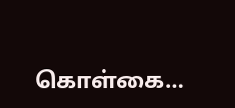கொள்கை…